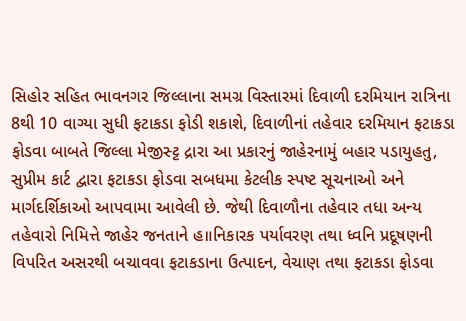સિહોર સહિત ભાવનગર જિલ્લાના સમગ્ર વિસ્તારમાં દિવાળી દરમિયાન રાત્રિના 8થી 10 વાગ્યા સુધી ફટાકડા ફોડી શકાશે, દિવાળીનાં તહેવાર દરમિયાન ફટાકડા ફોડવા બાબતે જિલ્લા મેજીસ્ટ્ટ દ્રારા આ પ્રકારનું જાહેરનામું બહાર પડાયુહતુ, સુપ્રીમ કાર્ટ દ્વારા ફટાકડા ફોડવા સબધમા કેટલીક સ્પષ્ટ સૂચનાઓ અને માર્ગદર્શિકાઓ આપવામા આવેલી છે. જેથી દિવાળૌના તહેવાર તધા અન્ય તહેવારો નિમિત્તે જાહેર જનતાને હ॥નિકારક પર્યાવરણ તથા ધ્વનિ પ્રદૂષણની વિપરિત અસરથી બચાવવા ફટાકડાના ઉત્પાદન, વેચાણ તથા ફટાકડા ફોડવા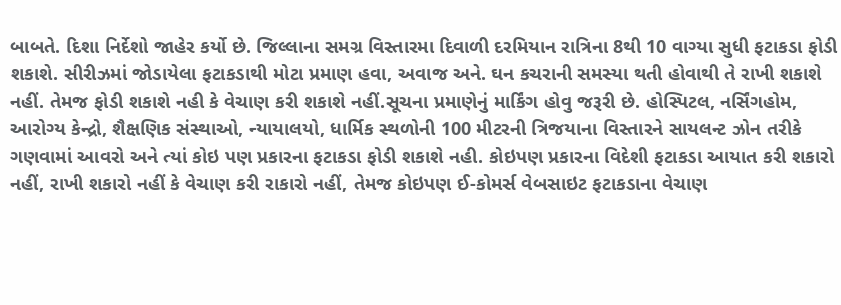બાબતે. દિશા નિર્દેશો જાહેર કર્યો છે. જિલ્લાના સમગ્ર વિસ્તારમા દિવાળી દરમિયાન રાત્રિના 8થી 10 વાગ્યા સુધી ફટાકડા ફોડી શકાશે. સીરીઝમાં જોડાયેલા ફટાકડાથી મોટા પ્રમાણ હવા, અવાજ અને. ઘન કચરાની સમસ્યા થતી હોવાથી તે રાખી શકાશે નહીં. તેમજ ફોડી શકાશે નહી કે વેચાણ કરી શકાશે નહીં.સૂચના પ્રમાણેનું માર્કિંગ હોવુ જરૂરી છે. હોસ્પિટલ, નર્સિંગહોમ, આરોગ્ય કેન્દ્રો, શૈક્ષણિક સંસ્થાઓ, ન્યાયાલયો, ધાર્મિક સ્થળોની 100 મીટરની ત્રિજયાના વિસ્તારને સાયલન્ટ ઝોન તરીકે ગણવામાં આવરો અને ત્યાં કોઇ પણ પ્રકારના ફટાકડા ફોડી શકાશે નહી. કોઇપણ પ્રકારના વિદેશી ફટાકડા આયાત કરી શકારો નહીં, રાખી શકારો નહીં કે વેચાણ કરી રાકારો નહીં, તેમજ કોઇપણ ઈ-કોમર્સ વેબસાઇટ ફટાકડાના વેચાણ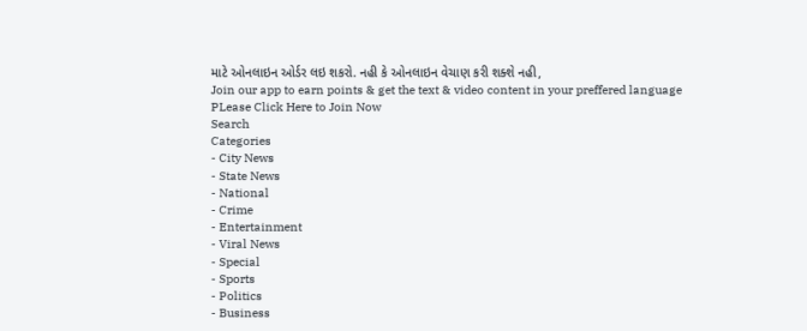માટે ઓનલાઇન ઓર્ડર લઇ શકરો. નહી કે ઓનલાઇન વેચાણ કરી શક્શે નહી,
Join our app to earn points & get the text & video content in your preffered language
PLease Click Here to Join Now
Search
Categories
- City News
- State News
- National
- Crime
- Entertainment
- Viral News
- Special
- Sports
- Politics
- Business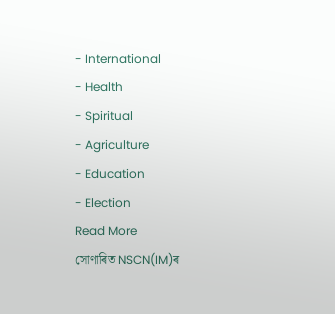- International
- Health
- Spiritual
- Agriculture
- Education
- Election
Read More
সোণাৰিত NSCN(IM)ৰ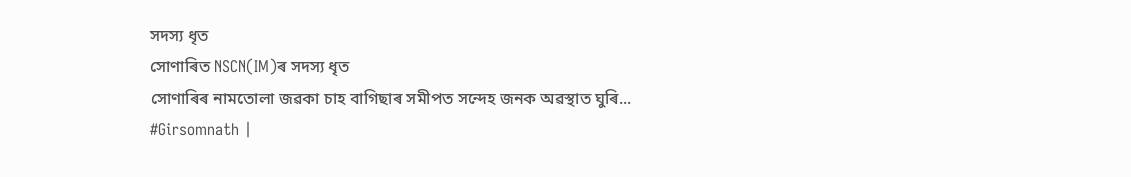সদস্য ধৃত
সোণাৰিত NSCN(IM)ৰ সদস্য ধৃত
সোণাৰিৰ নামতোলা জৱকা চাহ বাগিছাৰ সমীপত সন্দেহ জনক অৱস্থাত ঘুৰি...
#Girsomnath |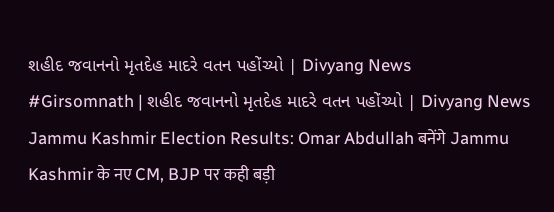શહીદ જવાનનો મૃતદેહ માદરે વતન પહોંચ્યો | Divyang News
#Girsomnath | શહીદ જવાનનો મૃતદેહ માદરે વતન પહોંચ્યો | Divyang News
Jammu Kashmir Election Results: Omar Abdullah बनेंगे Jammu Kashmir के नए CM, BJP पर कही बड़ी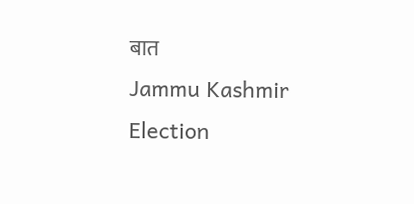बात
Jammu Kashmir Election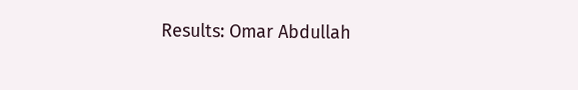Results: Omar Abdullah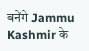बनेंगे Jammu Kashmir के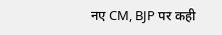नए CM, BJP पर कही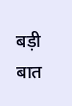बड़ी बात